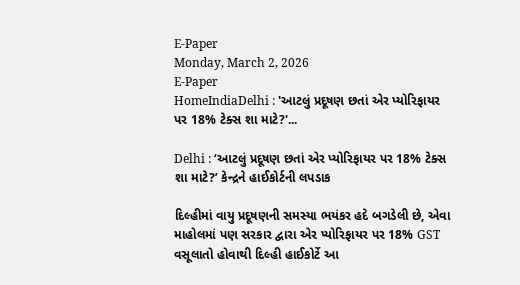E-Paper
Monday, March 2, 2026
E-Paper
HomeIndiaDelhi : 'આટલું પ્રદૂષણ છતાં એર પ્યોરિફાયર પર 18% ટેક્સ શા માટે?'...

Delhi : ‘આટલું પ્રદૂષણ છતાં એર પ્યોરિફાયર પર 18% ટેક્સ શા માટે?’ કેન્દ્રને હાઈકોર્ટની લપડાક

દિલ્હીમાં વાયુ પ્રદૂષણની સમસ્યા ભયંકર હદે બગડેલી છે, એવા માહોલમાં પણ સરકાર દ્વારા એર પ્યોરિફાયર પર 18% GST વસૂલાતો હોવાથી દિલ્હી હાઈકોર્ટે આ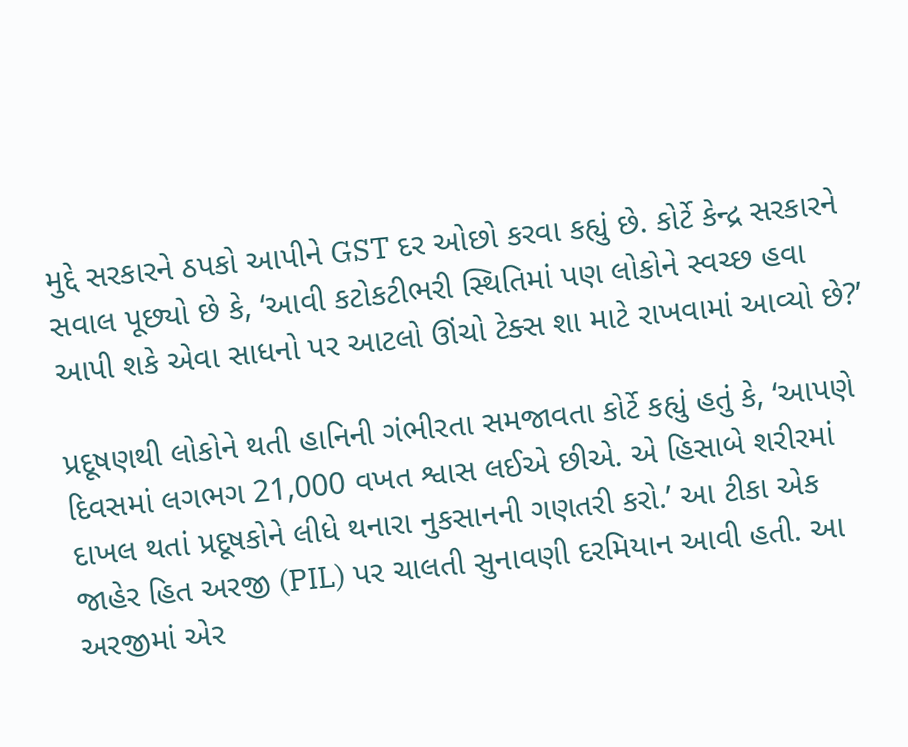મુદ્દે સરકારને ઠપકો આપીને GST દર ઓછો કરવા કહ્યું છે. કોર્ટે કેન્દ્ર સરકારને સવાલ પૂછ્યો છે કે, ‘આવી કટોકટીભરી સ્થિતિમાં પણ લોકોને સ્વચ્છ હવા આપી શકે એવા સાધનો પર આટલો ઊંચો ટેક્સ શા માટે રાખવામાં આવ્યો છે?’

પ્રદૂષણથી લોકોને થતી હાનિની ગંભીરતા સમજાવતા કોર્ટે કહ્યું હતું કે, ‘આપણે દિવસમાં લગભગ 21,000 વખત શ્વાસ લઈએ છીએ. એ હિસાબે શરીરમાં દાખલ થતાં પ્રદૂષકોને લીધે થનારા નુકસાનની ગણતરી કરો.’ આ ટીકા એક જાહેર હિત અરજી (PIL) પર ચાલતી સુનાવણી દરમિયાન આવી હતી. આ અરજીમાં એર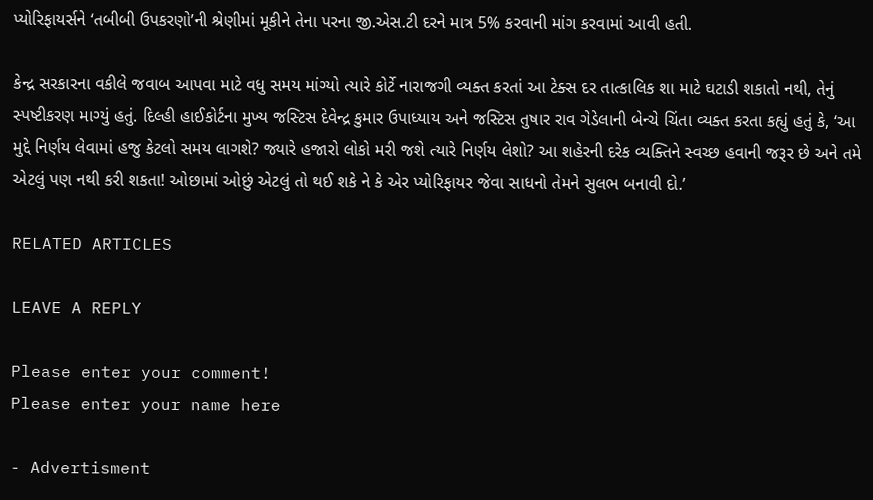પ્યોરિફાયર્સને ‘તબીબી ઉપકરણો’ની શ્રેણીમાં મૂકીને તેના પરના જી.એસ.ટી દરને માત્ર 5% કરવાની માંગ કરવામાં આવી હતી.

કેન્દ્ર સરકારના વકીલે જવાબ આપવા માટે વધુ સમય માંગ્યો ત્યારે કોર્ટે નારાજગી વ્યક્ત કરતાં આ ટેક્સ દર તાત્કાલિક શા માટે ઘટાડી શકાતો નથી, તેનું સ્પષ્ટીકરણ માગ્યું હતું. દિલ્હી હાઈકોર્ટના મુખ્ય જસ્ટિસ દેવેન્દ્ર કુમાર ઉપાધ્યાય અને જસ્ટિસ તુષાર રાવ ગેડેલાની બેન્ચે ચિંતા વ્યક્ત કરતા કહ્યું હતું કે, ‘આ મુદ્દે નિર્ણય લેવામાં હજુ કેટલો સમય લાગશે? જ્યારે હજારો લોકો મરી જશે ત્યારે નિર્ણય લેશો? આ શહેરની દરેક વ્યક્તિને સ્વચ્છ હવાની જરૂર છે અને તમે એટલું પણ નથી કરી શકતા! ઓછામાં ઓછું એટલું તો થઈ શકે ને કે એર પ્યોરિફાયર જેવા સાધનો તેમને સુલભ બનાવી દો.’

RELATED ARTICLES

LEAVE A REPLY

Please enter your comment!
Please enter your name here

- Advertisment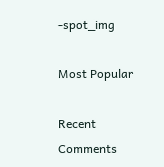-spot_img

Most Popular

Recent Comments